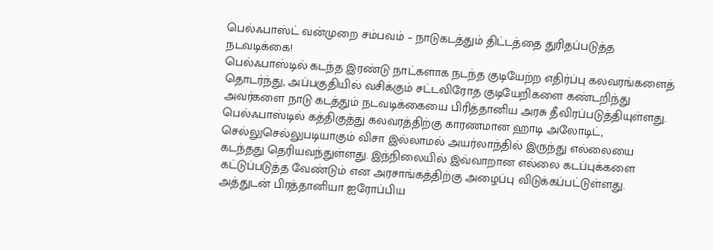பெல்ஃபாஸ்ட் வன்முறை சம்பவம் – நாடுகடத்தும் திட்டத்தை துரிதப்படுத்த நடவடிக்கை!
பெல்ஃபாஸ்டில் கடந்த இரண்டு நாட்களாக நடந்த குடியேற்ற எதிர்ப்பு கலவரங்களைத் தொடர்ந்து, அப்பகுதியில் வசிக்கும் சட்டவிரோத குடியேறிகளை கண்டறிந்து அவர்களை நாடு கடத்தும் நடவடிக்கையை பிரித்தானிய அரசு தீவிரப்படுத்தியுள்ளது. பெல்ஃபாஸ்டில் கத்திகுத்து கலவரத்திற்கு காரணமான ஹாடி அலோடிட், செல்லுசெல்லுபடியாகும் விசா இல்லாமல் அயர்லாந்தில் இருந்து எல்லையை கடந்தது தெரியவந்துள்ளது. இந்நிலையில் இவ்வாறான எல்லை கடப்புக்களை கட்டுப்படுத்த வேண்டும் என அரசாங்கத்திற்கு அழைப்பு விடுக்கப்பட்டுள்ளது. அத்துடன் பிரத்தானியா ஐரோப்பிய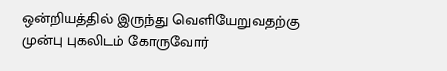ஒன்றியத்தில் இருந்து வெளியேறுவதற்கு முன்பு புகலிடம் கோருவோர்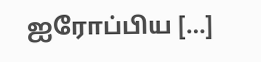ஐரோப்பிய […]